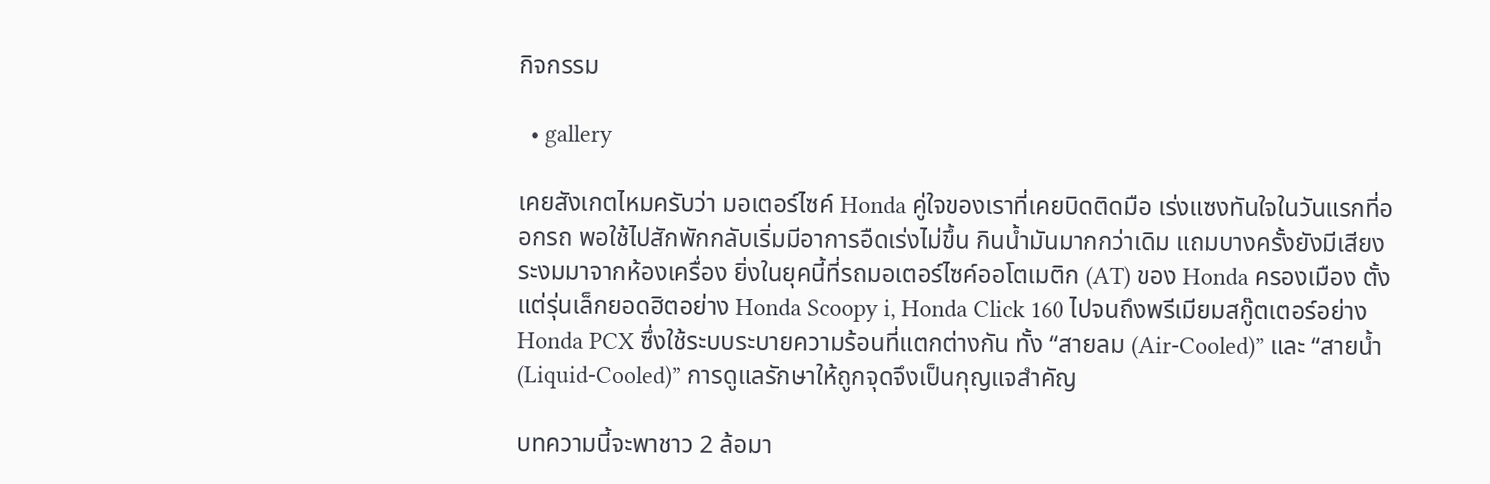กิจกรรม

  • gallery

เคยสังเกตไหมครับว่า มอเตอร์ไซค์ Honda คู่ใจของเราที่เคยบิดติดมือ เร่งแซงทันใจในวันแรกที่ออกรถ พอใช้ไปสักพักกลับเริ่มมีอาการอืดเร่งไม่ขึ้น กินน้ำมันมากกว่าเดิม แถมบางครั้งยังมีเสียงระงมมาจากห้องเครื่อง ยิ่งในยุคนี้ที่รถมอเตอร์ไซค์ออโตเมติก (AT) ของ Honda ครองเมือง ตั้งแต่รุ่นเล็กยอดฮิตอย่าง Honda Scoopy i, Honda Click 160 ไปจนถึงพรีเมียมสกู๊ตเตอร์อย่าง Honda PCX ซึ่งใช้ระบบระบายความร้อนที่แตกต่างกัน ทั้ง “สายลม (Air-Cooled)” และ “สายน้ำ (Liquid-Cooled)” การดูแลรักษาให้ถูกจุดจึงเป็นกุญแจสำคัญ

บทความนี้จะพาชาว 2 ล้อมา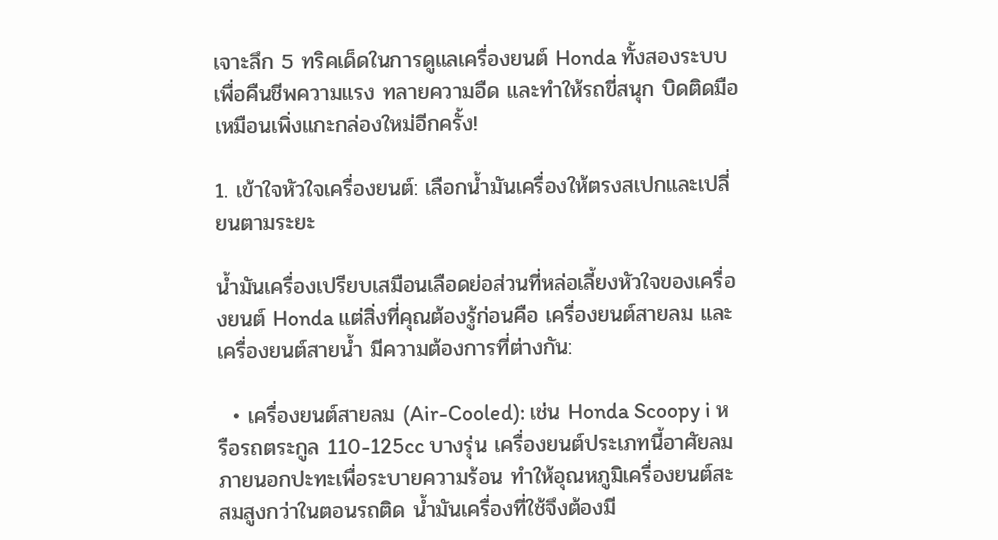เจาะลึก 5 ทริคเด็ดในการดูแลเครื่องยนต์ Honda ทั้งสองระบบ เพื่อคืนชีพความแรง ทลายความอืด และทำให้รถขี่สนุก บิดติดมือเหมือนเพิ่งแกะกล่องใหม่อีกครั้ง!

1. เข้าใจหัวใจเครื่องยนต์: เลือกน้ำมันเครื่องให้ตรงสเปกและเปลี่ยนตามระยะ

น้ำมันเครื่องเปรียบเสมือนเลือดย่อส่วนที่หล่อเลี้ยงหัวใจของเครื่องยนต์ Honda แต่สิ่งที่คุณต้องรู้ก่อนคือ เครื่องยนต์สายลม และ เครื่องยนต์สายน้ำ มีความต้องการที่ต่างกัน:

  • เครื่องยนต์สายลม (Air-Cooled): เช่น Honda Scoopy i หรือรถตระกูล 110-125cc บางรุ่น เครื่องยนต์ประเภทนี้อาศัยลมภายนอกปะทะเพื่อระบายความร้อน ทำให้อุณหภูมิเครื่องยนต์สะสมสูงกว่าในตอนรถติด น้ำมันเครื่องที่ใช้จึงต้องมี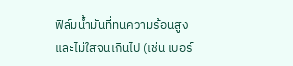ฟิล์มน้ำมันที่ทนความร้อนสูงและไม่ใสจนเกินไป (เช่น เบอร์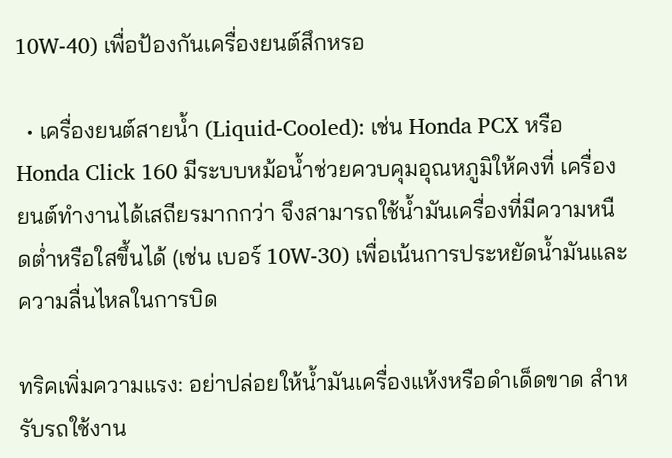10W-40) เพื่อป้องกันเครื่องยนต์สึกหรอ

  • เครื่องยนต์สายน้ำ (Liquid-Cooled): เช่น Honda PCX หรือ Honda Click 160 มีระบบหม้อน้ำช่วยควบคุมอุณหภูมิให้คงที่ เครื่องยนต์ทำงานได้เสถียรมากกว่า จึงสามารถใช้น้ำมันเครื่องที่มีความหนืดต่ำหรือใสขึ้นได้ (เช่น เบอร์ 10W-30) เพื่อเน้นการประหยัดน้ำมันและความลื่นไหลในการบิด

ทริคเพิ่มความแรง: อย่าปล่อยให้น้ำมันเครื่องแห้งหรือดำเด็ดขาด สำหรับรถใช้งาน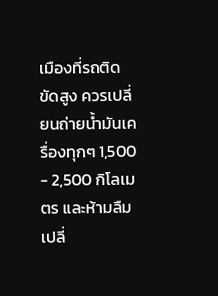เมืองที่รถติดขัดสูง ควรเปลี่ยนถ่ายน้ำมันเครื่องทุกๆ 1,500 - 2,500 กิโลเมตร และห้ามลืมเปลี่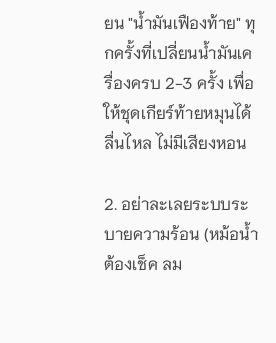ยน "น้ำมันเฟืองท้าย" ทุกครั้งที่เปลี่ยนน้ำมันเครื่องครบ 2-3 ครั้ง เพื่อให้ชุดเกียร์ท้ายหมุนได้ลื่นไหล ไม่มีเสียงหอน

2. อย่าละเลยระบบระบายความร้อน (หม้อน้ำต้องเช็ค ลม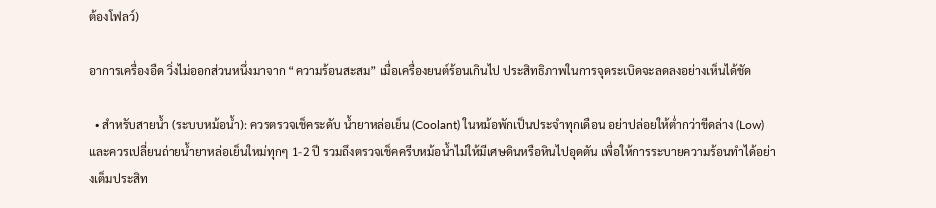ต้องโฟลว์)

อาการเครื่องอืด วิ่งไม่ออกส่วนหนึ่งมาจาก “ความร้อนสะสม” เมื่อเครื่องยนต์ร้อนเกินไป ประสิทธิภาพในการจุดระเบิดจะลดลงอย่างเห็นได้ชัด

  • สำหรับสายน้ำ (ระบบหม้อน้ำ): ควรตรวจเช็คระดับ น้ำยาหล่อเย็น (Coolant) ในหม้อพักเป็นประจำทุกเดือน อย่าปล่อยให้ต่ำกว่าขีดล่าง (Low) และควรเปลี่ยนถ่ายน้ำยาหล่อเย็นใหม่ทุกๆ 1-2 ปี รวมถึงตรวจเช็คครีบหม้อน้ำไม่ให้มีเศษดินหรือหินไปอุดตัน เพื่อให้การระบายความร้อนทำได้อย่างเต็มประสิท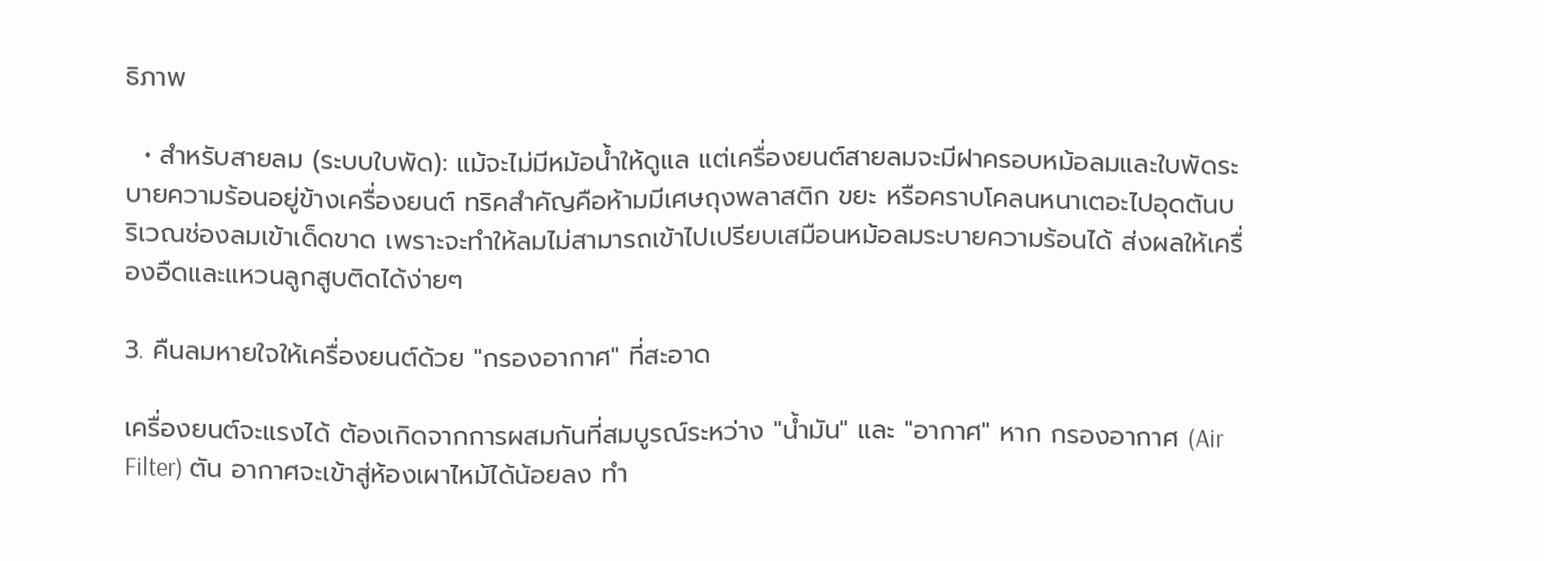ธิภาพ

  • สำหรับสายลม (ระบบใบพัด): แม้จะไม่มีหม้อน้ำให้ดูแล แต่เครื่องยนต์สายลมจะมีฝาครอบหม้อลมและใบพัดระบายความร้อนอยู่ข้างเครื่องยนต์ ทริคสำคัญคือห้ามมีเศษถุงพลาสติก ขยะ หรือคราบโคลนหนาเตอะไปอุดตันบริเวณช่องลมเข้าเด็ดขาด เพราะจะทำให้ลมไม่สามารถเข้าไปเปรียบเสมือนหม้อลมระบายความร้อนได้ ส่งผลให้เครื่องอืดและแหวนลูกสูบติดได้ง่ายๆ

3. คืนลมหายใจให้เครื่องยนต์ด้วย "กรองอากาศ" ที่สะอาด

เครื่องยนต์จะแรงได้ ต้องเกิดจากการผสมกันที่สมบูรณ์ระหว่าง "น้ำมัน" และ "อากาศ" หาก กรองอากาศ (Air Filter) ตัน อากาศจะเข้าสู่ห้องเผาไหม้ได้น้อยลง ทำ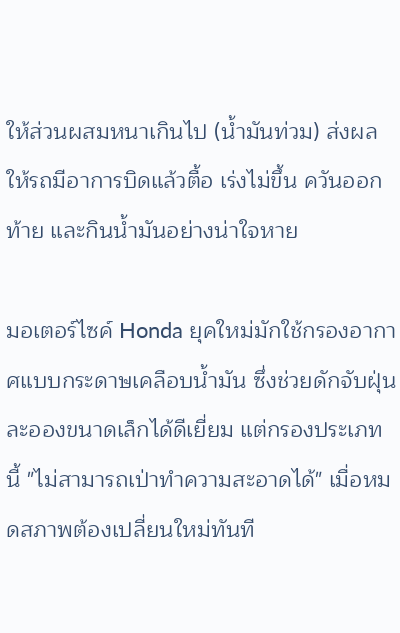ให้ส่วนผสมหนาเกินไป (น้ำมันท่วม) ส่งผลให้รถมีอาการบิดแล้วตื้อ เร่งไม่ขึ้น ควันออกท้าย และกินน้ำมันอย่างน่าใจหาย

มอเตอร์ไซค์ Honda ยุคใหม่มักใช้กรองอากาศแบบกระดาษเคลือบน้ำมัน ซึ่งช่วยดักจับฝุ่นละอองขนาดเล็กได้ดีเยี่ยม แต่กรองประเภทนี้ "ไม่สามารถเป่าทำความสะอาดได้" เมื่อหมดสภาพต้องเปลี่ยนใหม่ทันที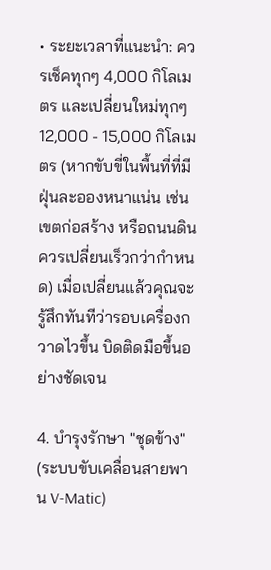• ระยะเวลาที่แนะนำ: ควรเช็คทุกๆ 4,000 กิโลเมตร และเปลี่ยนใหม่ทุกๆ 12,000 - 15,000 กิโลเมตร (หากขับขี่ในพื้นที่ที่มีฝุ่นละอองหนาแน่น เช่น เขตก่อสร้าง หรือถนนดิน ควรเปลี่ยนเร็วกว่ากำหนด) เมื่อเปลี่ยนแล้วคุณจะรู้สึกทันทีว่ารอบเครื่องกวาดไวขึ้น บิดติดมือขึ้นอย่างชัดเจน

4. บำรุงรักษา "ชุดข้าง" (ระบบขับเคลื่อนสายพาน V-Matic)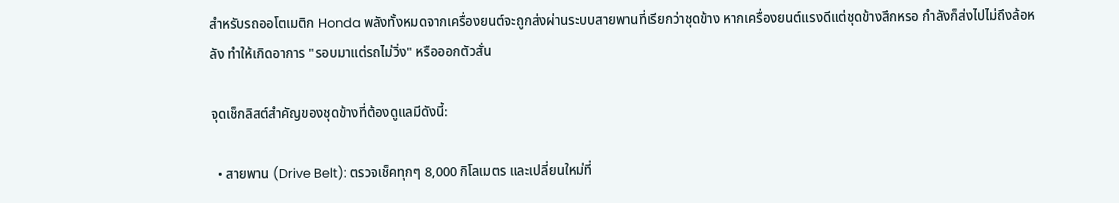สำหรับรถออโตเมติก Honda พลังทั้งหมดจากเครื่องยนต์จะถูกส่งผ่านระบบสายพานที่เรียกว่าชุดข้าง หากเครื่องยนต์แรงดีแต่ชุดข้างสึกหรอ กำลังก็ส่งไปไม่ถึงล้อหลัง ทำให้เกิดอาการ "รอบมาแต่รถไม่วิ่ง" หรือออกตัวสั่น

จุดเช็กลิสต์สำคัญของชุดข้างที่ต้องดูแลมีดังนี้:

  • สายพาน (Drive Belt): ตรวจเช็คทุกๆ 8,000 กิโลเมตร และเปลี่ยนใหม่ที่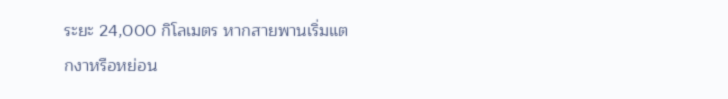ระยะ 24,000 กิโลเมตร หากสายพานเริ่มแตกงาหรือหย่อน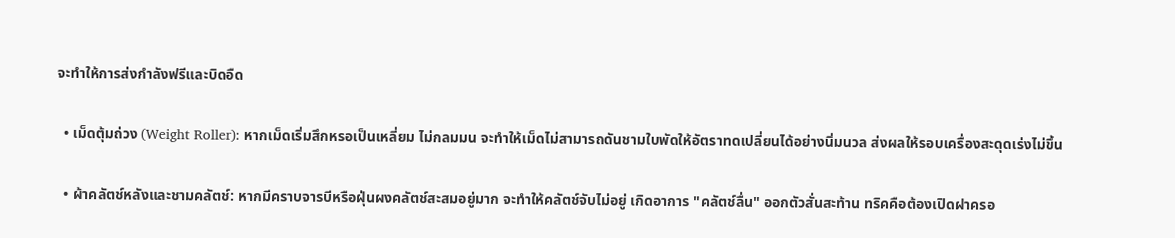จะทำให้การส่งกำลังฟรีและบิดอืด

  • เม็ดตุ้มถ่วง (Weight Roller): หากเม็ดเริ่มสึกหรอเป็นเหลี่ยม ไม่กลมมน จะทำให้เม็ดไม่สามารถดันชามใบพัดให้อัตราทดเปลี่ยนได้อย่างนิ่มนวล ส่งผลให้รอบเครื่องสะดุดเร่งไม่ขึ้น

  • ผ้าคลัตช์หลังและชามคลัตช์: หากมีคราบจารบีหรือฝุ่นผงคลัตช์สะสมอยู่มาก จะทำให้คลัตช์จับไม่อยู่ เกิดอาการ "คลัตช์ลื่น" ออกตัวสั่นสะท้าน ทริคคือต้องเปิดฝาครอ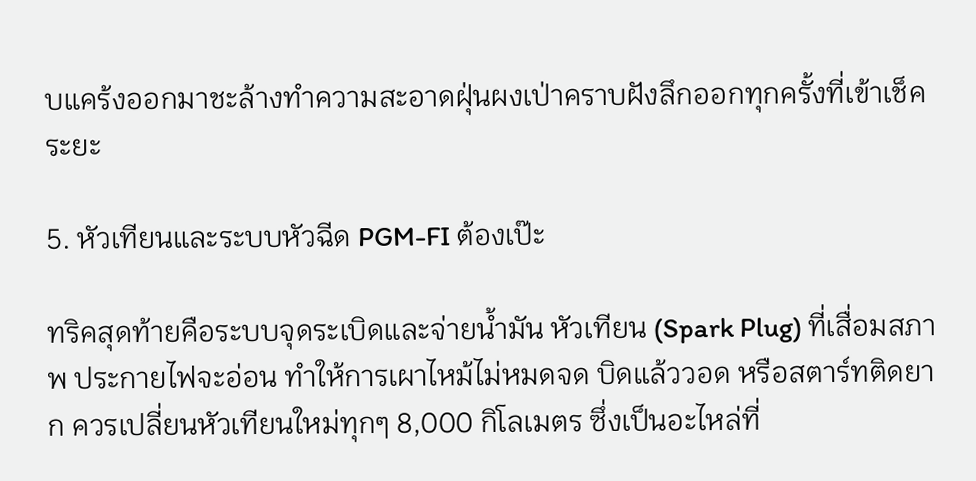บแคร้งออกมาชะล้างทำความสะอาดฝุ่นผงเป่าคราบฝังลึกออกทุกครั้งที่เข้าเช็คระยะ

5. หัวเทียนและระบบหัวฉีด PGM-FI ต้องเป๊ะ

ทริคสุดท้ายคือระบบจุดระเบิดและจ่ายน้ำมัน หัวเทียน (Spark Plug) ที่เสื่อมสภาพ ประกายไฟจะอ่อน ทำให้การเผาไหม้ไม่หมดจด บิดแล้ววอด หรือสตาร์ทติดยาก ควรเปลี่ยนหัวเทียนใหม่ทุกๆ 8,000 กิโลเมตร ซึ่งเป็นอะไหล่ที่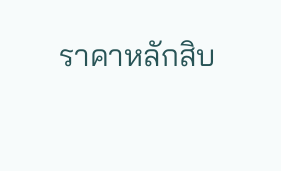ราคาหลักสิบ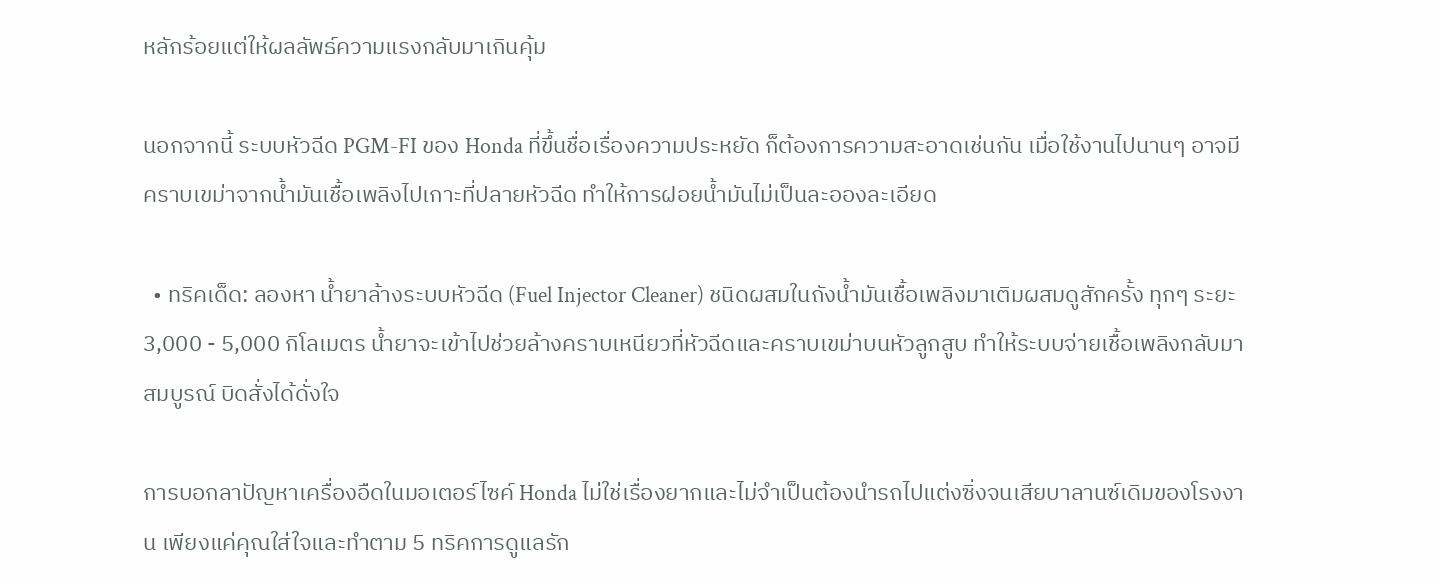หลักร้อยแต่ให้ผลลัพธ์ความแรงกลับมาเกินคุ้ม

นอกจากนี้ ระบบหัวฉีด PGM-FI ของ Honda ที่ขึ้นชื่อเรื่องความประหยัด ก็ต้องการความสะอาดเช่นกัน เมื่อใช้งานไปนานๆ อาจมีคราบเขม่าจากน้ำมันเชื้อเพลิงไปเกาะที่ปลายหัวฉีด ทำให้การฝอยน้ำมันไม่เป็นละอองละเอียด

  • ทริคเด็ด: ลองหา น้ำยาล้างระบบหัวฉีด (Fuel Injector Cleaner) ชนิดผสมในถังน้ำมันเชื้อเพลิงมาเติมผสมดูสักครั้ง ทุกๆ ระยะ 3,000 - 5,000 กิโลเมตร น้ำยาจะเข้าไปช่วยล้างคราบเหนียวที่หัวฉีดและคราบเขม่าบนหัวลูกสูบ ทำให้ระบบจ่ายเชื้อเพลิงกลับมาสมบูรณ์ บิดสั่งได้ดั่งใจ

การบอกลาปัญหาเครื่องอืดในมอเตอร์ไซค์ Honda ไม่ใช่เรื่องยากและไม่จำเป็นต้องนำรถไปแต่งซิ่งจนเสียบาลานซ์เดิมของโรงงาน เพียงแค่คุณใส่ใจและทำตาม 5 ทริคการดูแลรัก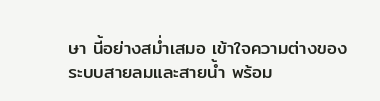ษา นี้อย่างสม่ำเสมอ เข้าใจความต่างของระบบสายลมและสายน้ำ พร้อม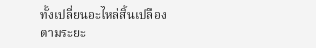ทั้งเปลี่ยนอะไหล่สิ้นเปลืองตามระยะ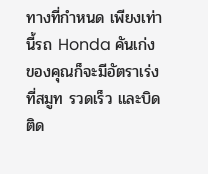ทางที่กำหนด เพียงเท่านี้รถ Honda คันเก่งของคุณก็จะมีอัตราเร่งที่สมูท รวดเร็ว และบิดติด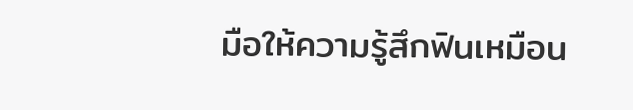มือให้ความรู้สึกฟินเหมือน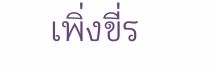เพิ่งขี่ร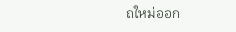ถใหม่ออก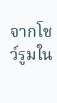จากโชว์รูมใน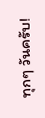ทุกๆ วันครับ!